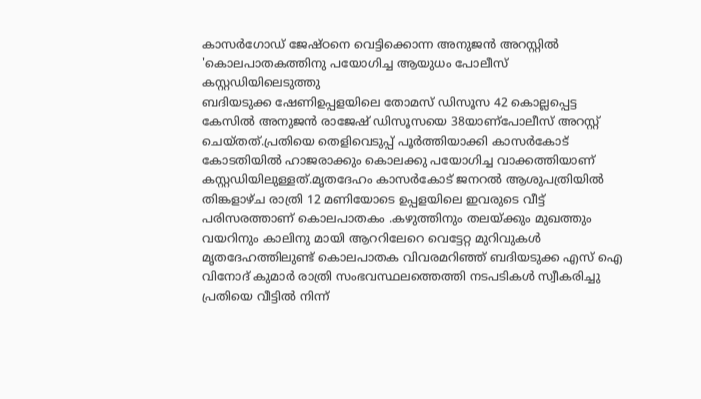കാസർഗോഡ് ജേഷ്ഠനെ വെട്ടിക്കൊന്ന അനുജൻ അറസ്റ്റിൽ 'കൊലപാതകത്തിനു പയോഗിച്ച ആയുധം പോലീസ് കസ്റ്റഡിയിലെടുത്തു
ബദിയടുക്ക ഷേണിഉപ്പളയിലെ തോമസ് ഡിസൂസ 42 കൊല്ലപ്പെട്ട കേസിൽ അനുജൻ രാജേഷ് ഡിസൂസയെ 38യാണ്പോലീസ് അറസ്റ്റ് ചെയ്തത്.പ്രതിയെ തെളിവെടുപ്പ് പൂർത്തിയാക്കി കാസർകോട് കോടതിയിൽ ഹാജരാക്കും കൊലക്കു പയോഗിച്ച വാക്കത്തിയാണ് കസ്റ്റഡിയിലുള്ളത്.മൃതദേഹം കാസർകോട് ജനറൽ ആശുപത്രിയിൽ
തിങ്കളാഴ്ച രാത്രി 12 മണിയോടെ ഉപ്പളയിലെ ഇവരുടെ വീട്ട് പരിസരത്താണ് കൊലപാതകം .കഴുത്തിനും തലയ്ക്കും മുഖത്തും വയറിനും കാലിനു മായി ആററിലേറെ വെട്ടേറ്റ മുറിവുകൾ മൃതദേഹത്തിലുണ്ട് കൊലപാതക വിവരമറിഞ്ഞ് ബദിയടുക്ക എസ് ഐ വിനോദ് കുമാർ രാത്രി സംഭവസ്ഥലത്തെത്തി നടപടികൾ സ്വീകരിച്ചു പ്രതിയെ വീട്ടിൽ നിന്ന്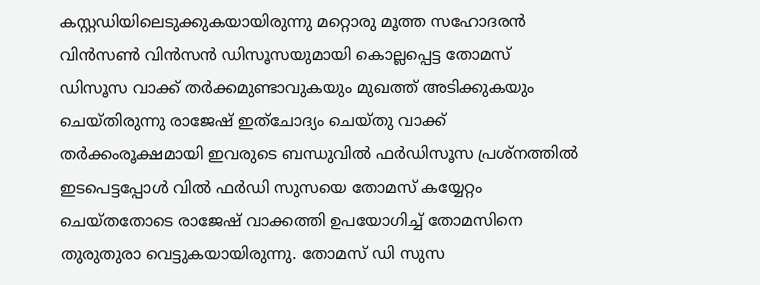കസ്റ്റഡിയിലെടുക്കുകയായിരുന്നു മറ്റൊരു മൂത്ത സഹോദരൻ വിൻസൺ വിൻസൻ ഡിസൂസയുമായി കൊല്ലപ്പെട്ട തോമസ് ഡിസൂസ വാക്ക് തർക്കമുണ്ടാവുകയും മുഖത്ത് അടിക്കുകയും ചെയ്തിരുന്നു രാജേഷ് ഇത്ചോദ്യം ചെയ്തു വാക്ക് തർക്കംരൂക്ഷമായി ഇവരുടെ ബന്ധുവിൽ ഫർഡിസൂസ പ്രശ്നത്തിൽ ഇടപെട്ടപ്പോൾ വിൽ ഫർഡി സുസയെ തോമസ് കയ്യേറ്റം ചെയ്തതോടെ രാജേഷ് വാക്കത്തി ഉപയോഗിച്ച് തോമസിനെ തുരുതുരാ വെട്ടുകയായിരുന്നു. തോമസ് ഡി സുസ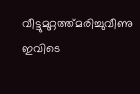വീട്ടുമുറ്റത്ത്മരിച്ചുവീണു ഇവിടെ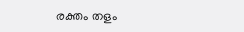രക്തം തളം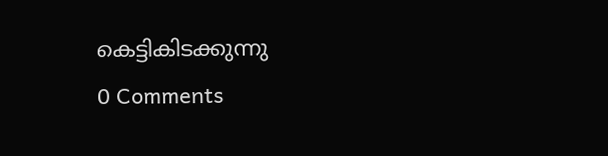കെട്ടികിടക്കുന്നു
0 Comments